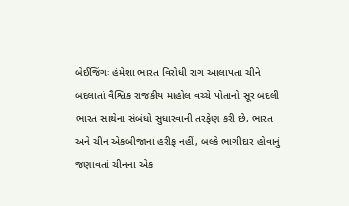બેઈજિંગઃ હંમેશા ભારત વિરોધી રાગ આલાપતા ચીને બદલાતાં વૈશ્વિક રાજકીય માહોલ વચ્ચે પોતાનો સૂર બદલી ભારત સાથેના સંબંધો સુધારવાની તરફેણ કરી છે. ભારત અને ચીન એકબીજાના હરીફ નહીં, બલ્કે ભાગીદાર હોવાનું જણાવતાં ચીનના એક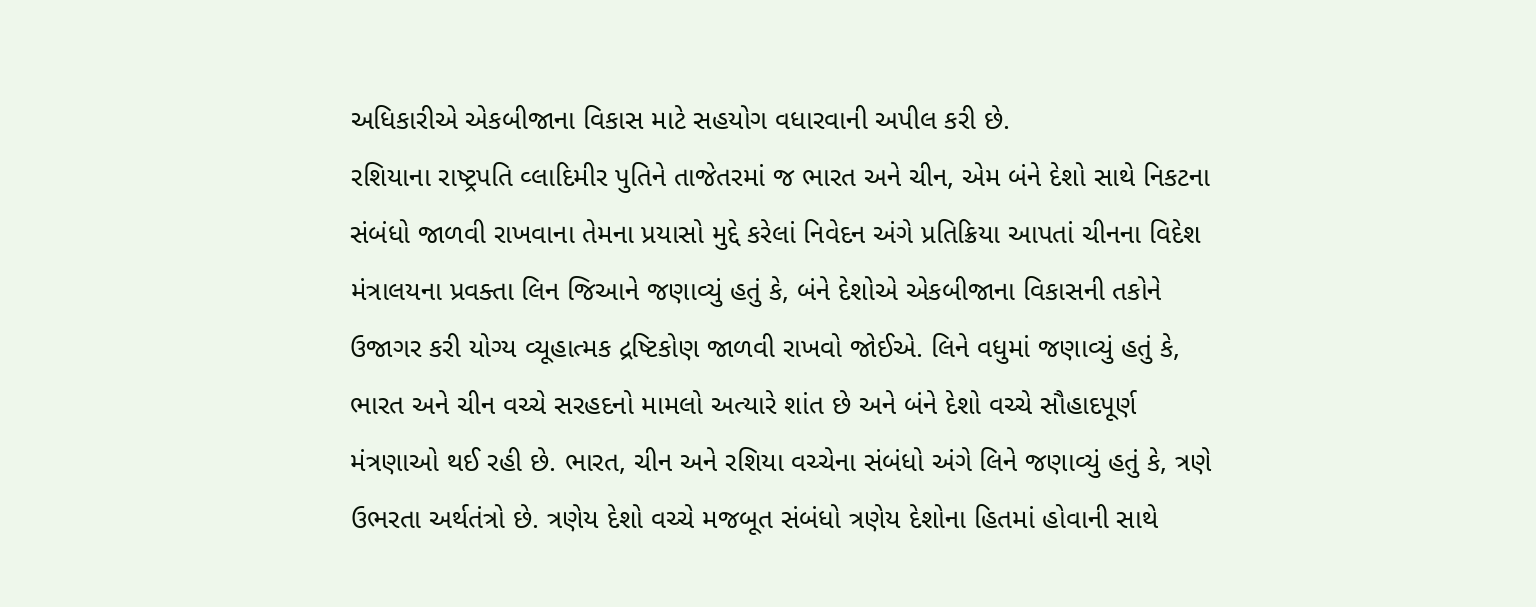અધિકારીએ એકબીજાના વિકાસ માટે સહયોગ વધારવાની અપીલ કરી છે.
રશિયાના રાષ્ટ્રપતિ વ્લાદિમીર પુતિને તાજેતરમાં જ ભારત અને ચીન, એમ બંને દેશો સાથે નિકટના સંબંધો જાળવી રાખવાના તેમના પ્રયાસો મુદ્દે કરેલાં નિવેદન અંગે પ્રતિક્રિયા આપતાં ચીનના વિદેશ મંત્રાલયના પ્રવક્તા લિન જિઆને જણાવ્યું હતું કે, બંને દેશોએ એકબીજાના વિકાસની તકોને ઉજાગર કરી યોગ્ય વ્યૂહાત્મક દ્રષ્ટિકોણ જાળવી રાખવો જોઈએ. લિને વધુમાં જણાવ્યું હતું કે, ભારત અને ચીન વચ્ચે સરહદનો મામલો અત્યારે શાંત છે અને બંને દેશો વચ્ચે સૌહાદપૂર્ણ મંત્રણાઓ થઈ રહી છે. ભારત, ચીન અને રશિયા વચ્ચેના સંબંધો અંગે લિને જણાવ્યું હતું કે, ત્રણે ઉભરતા અર્થતંત્રો છે. ત્રણેય દેશો વચ્ચે મજબૂત સંબંધો ત્રણેય દેશોના હિતમાં હોવાની સાથે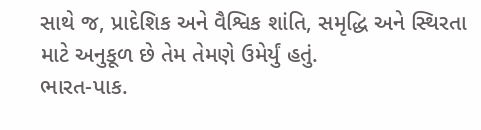સાથે જ, પ્રાદેશિક અને વૈશ્વિક શાંતિ, સમૃદ્ધિ અને સ્થિરતા માટે અનુકૂળ છે તેમ તેમણે ઉમેર્યું હતું.
ભારત-પાક.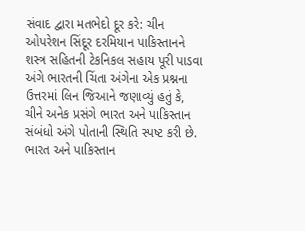સંવાદ દ્વારા મતભેદો દૂર કરે: ચીન
ઓપરેશન સિંદૂર દરમિયાન પાકિસ્તાનને શસ્ત્ર સહિતની ટેકનિકલ સહાય પૂરી પાડવા અંગે ભારતની ચિંતા અંગેના એક પ્રશ્નના ઉત્તરમાં લિન જિઆને જણાવ્યું હતું કે, ચીને અનેક પ્રસંગે ભારત અને પાકિસ્તાન સંબંધો અંગે પોતાની સ્થિતિ સ્પષ્ટ કરી છે.
ભારત અને પાકિસ્તાન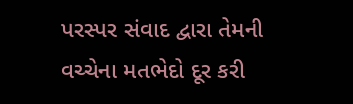પરસ્પર સંવાદ દ્વારા તેમની વચ્ચેના મતભેદો દૂર કરી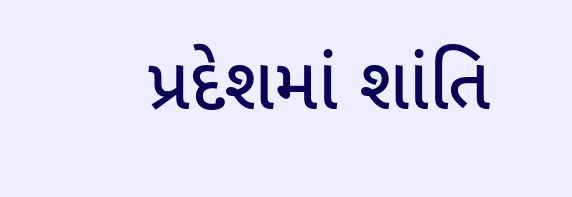પ્રદેશમાં શાંતિ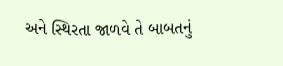અને સ્થિરતા જાળવે તે બાબતનું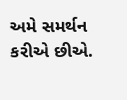અમે સમર્થન કરીએ છીએ.